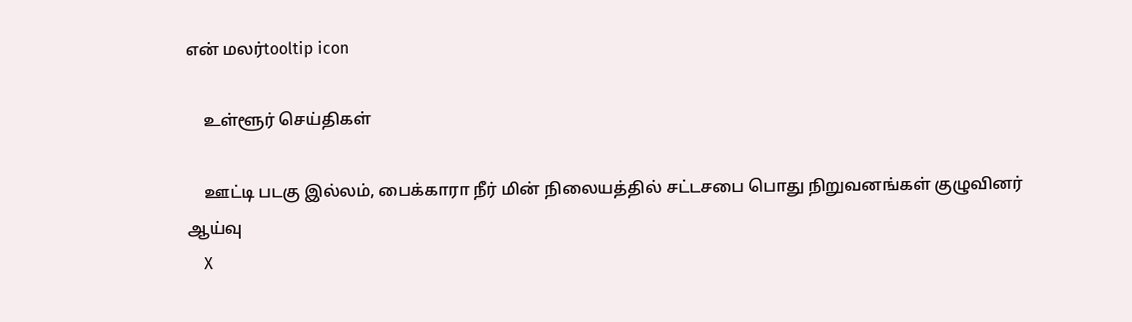என் மலர்tooltip icon

    உள்ளூர் செய்திகள்

    ஊட்டி படகு இல்லம், பைக்காரா நீர் மின் நிலையத்தில் சட்டசபை பொது நிறுவனங்கள் குழுவினர் ஆய்வு
    X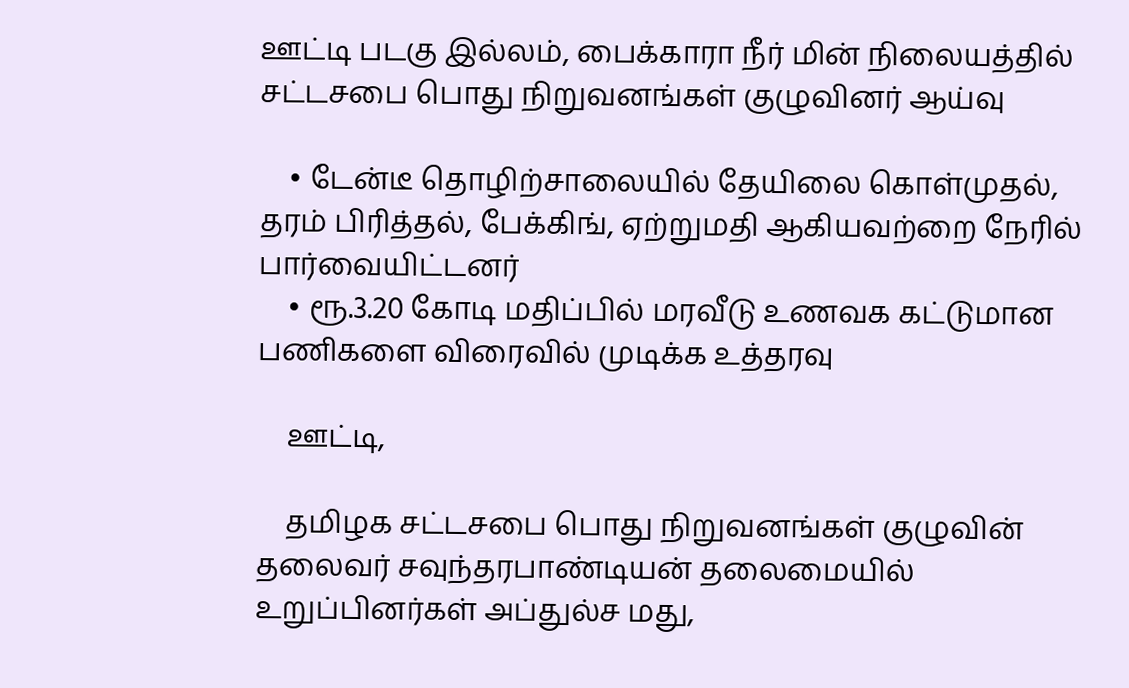ஊட்டி படகு இல்லம், பைக்காரா நீர் மின் நிலையத்தில் சட்டசபை பொது நிறுவனங்கள் குழுவினர் ஆய்வு

    • டேன்டீ தொழிற்சாலையில் தேயிலை கொள்முதல், தரம் பிரித்தல், பேக்கிங், ஏற்றுமதி ஆகியவற்றை நேரில் பார்வையிட்டனர்
    • ரூ.3.20 கோடி மதிப்பில் மரவீடு உணவக கட்டுமான பணிகளை விரைவில் முடிக்க உத்தரவு

    ஊட்டி,

    தமிழக சட்டசபை பொது நிறுவனங்கள் குழுவின் தலைவர் சவுந்தரபாண்டியன் தலைமையில் உறுப்பினர்கள் அப்துல்ச மது,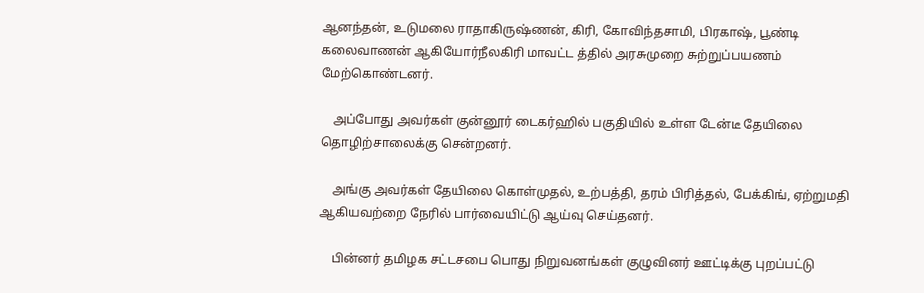ஆனந்தன், உடுமலை ராதாகிருஷ்ணன், கிரி, கோவிந்தசாமி, பிரகாஷ், பூண்டி கலைவாணன் ஆகியோர்நீலகிரி மாவட்ட த்தில் அரசுமுறை சுற்றுப்பயணம் மேற்கொண்டனர்.

    அப்போது அவர்கள் குன்னூர் டைகர்ஹில் பகுதியில் உள்ள டேன்டீ தேயிலை தொழிற்சாலைக்கு சென்றனர்.

    அங்கு அவர்கள் தேயிலை கொள்முதல், உற்பத்தி, தரம் பிரித்தல், பேக்கிங், ஏற்றுமதி ஆகியவற்றை நேரில் பார்வையிட்டு ஆய்வு செய்தனர்.

    பின்னர் தமிழக சட்டசபை பொது நிறுவனங்கள் குழுவினர் ஊட்டிக்கு புறப்பட்டு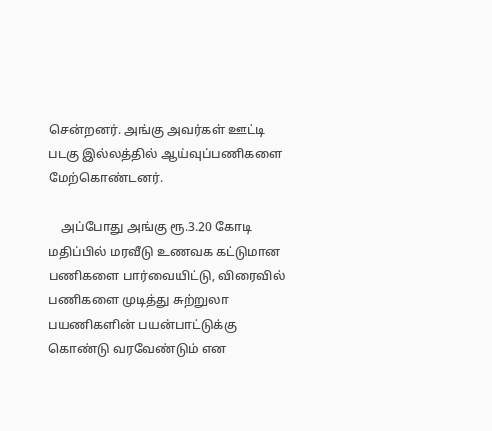சென்றனர். அங்கு அவர்கள் ஊட்டி படகு இல்லத்தில் ஆய்வுப்பணிகளை மேற்கொண்டனர்.

    அப்போது அங்கு ரூ.3.20 கோடி மதிப்பில் மரவீடு உணவக கட்டுமான பணிகளை பார்வையிட்டு, விரைவில் பணிகளை முடித்து சுற்றுலா பயணிகளின் பயன்பாட்டுக்கு கொண்டு வரவேண்டும் என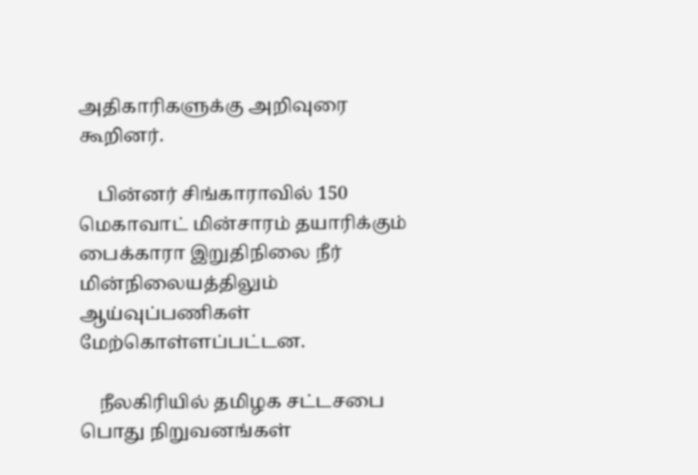அதிகாரிகளுக்கு அறிவுரை கூறினர்.

    பின்னர் சிங்காராவில் 150 மெகாவாட் மின்சாரம் தயாரிக்கும் பைக்காரா இறுதிநிலை நீர் மின்நிலையத்திலும் ஆய்வுப்பணிகள் மேற்கொள்ளப்பட்டன.

    நீலகிரியில் தமிழக சட்டசபை பொது நிறுவனங்கள்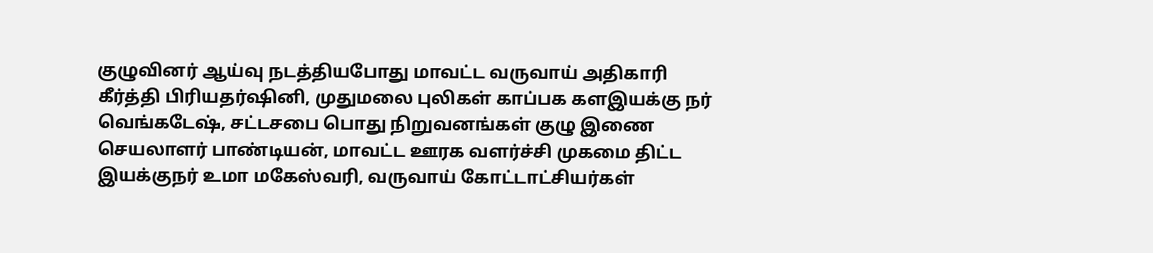குழுவினர் ஆய்வு நடத்தியபோது மாவட்ட வருவாய் அதிகாரி கீர்த்தி பிரியதர்ஷினி, முதுமலை புலிகள் காப்பக களஇயக்கு நர் வெங்கடேஷ், சட்டசபை பொது நிறுவனங்கள் குழு இணை செயலாளர் பாண்டியன், மாவட்ட ஊரக வளர்ச்சி முகமை திட்ட இயக்குநர் உமா மகேஸ்வரி, வருவாய் கோட்டாட்சியர்கள்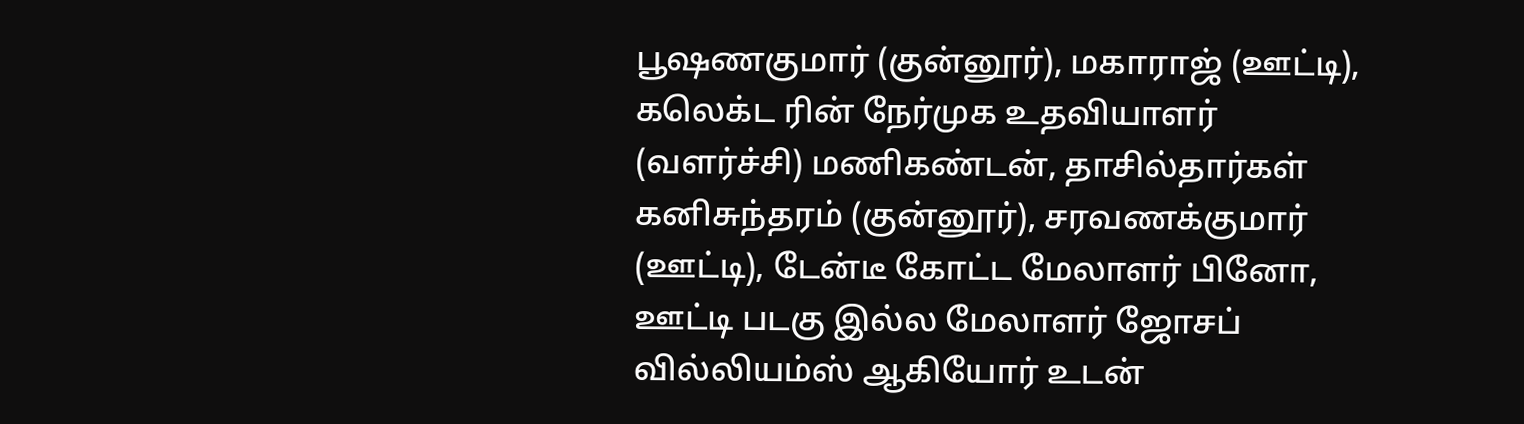பூஷணகுமார் (குன்னூர்), மகாராஜ் (ஊட்டி), கலெக்ட ரின் நேர்முக உதவியாளர் (வளர்ச்சி) மணிகண்டன், தாசில்தார்கள் கனிசுந்தரம் (குன்னூர்), சரவணக்குமார் (ஊட்டி), டேன்டீ கோட்ட மேலாளர் பினோ, ஊட்டி படகு இல்ல மேலாளர் ஜோசப் வில்லியம்ஸ் ஆகியோர் உடன்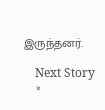இருந்தனர்.

    Next Story
    ×